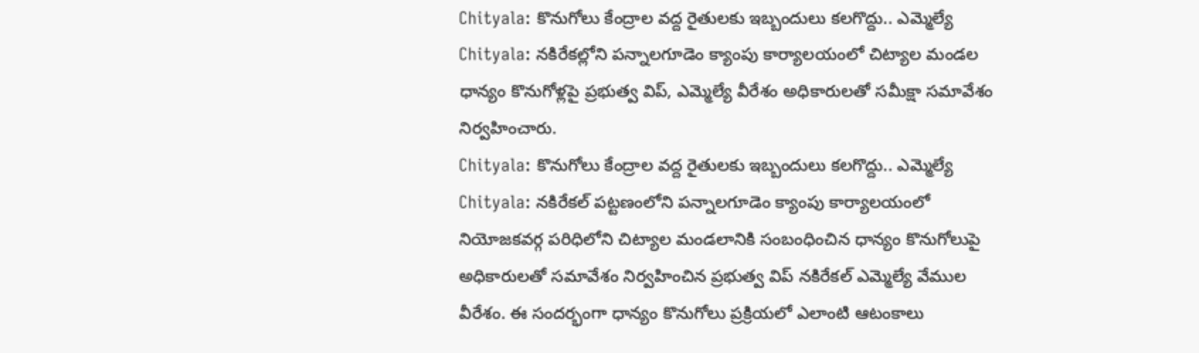Chityala: కొనుగోలు కేంద్రాల వద్ద రైతులకు ఇబ్బందులు కలగొద్దు.. ఎమ్మెల్యే
Chityala: నకిరేకల్లోని పన్నాలగూడెం క్యాంపు కార్యాలయంలో చిట్యాల మండల ధాన్యం కొనుగోళ్లపై ప్రభుత్వ విప్, ఎమ్మెల్యే వీరేశం అధికారులతో సమీక్షా సమావేశం నిర్వహించారు.
Chityala: కొనుగోలు కేంద్రాల వద్ద రైతులకు ఇబ్బందులు కలగొద్దు.. ఎమ్మెల్యే
Chityala: నకిరేకల్ పట్టణంలోని పన్నాలగూడెం క్యాంపు కార్యాలయంలో నియోజకవర్గ పరిధిలోని చిట్యాల మండలానికి సంబంధించిన ధాన్యం కొనుగోలుపై అధికారులతో సమావేశం నిర్వహించిన ప్రభుత్వ విప్ నకిరేకల్ ఎమ్మెల్యే వేముల వీరేశం. ఈ సందర్భంగా ధాన్యం కొనుగోలు ప్రక్రియలో ఎలాంటి ఆటంకాలు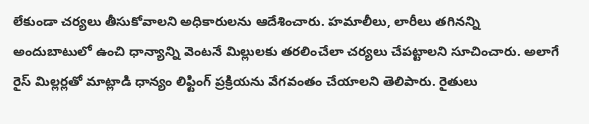లేకుండా చర్యలు తీసుకోవాలని అధికారులను ఆదేశించారు. హమాలీలు, లారీలు తగినన్ని అందుబాటులో ఉంచి ధాన్యాన్ని వెంటనే మిల్లులకు తరలించేలా చర్యలు చేపట్టాలని సూచించారు. అలాగే రైస్ మిల్లర్లతో మాట్లాడి ధాన్యం లిఫ్టింగ్ ప్రక్రియను వేగవంతం చేయాలని తెలిపారు. రైతులు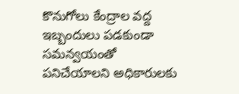కొనుగోలు కేంద్రాల వద్ద ఇబ్బందులు పడకుండా సమన్వయంతో పనిచేయాలని అధికారులకు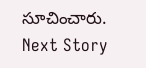సూచించారు.
Next Story